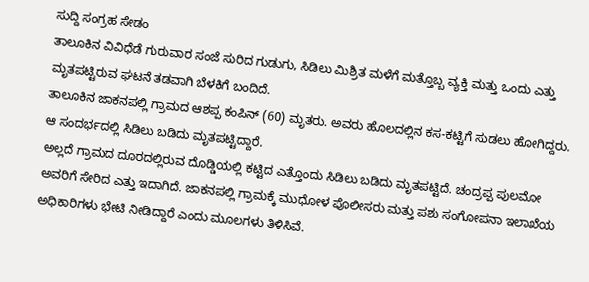ಸುದ್ದಿ ಸಂಗ್ರಹ ಸೇಡಂ
ತಾಲೂಕಿನ ವಿವಿಧೆಡೆ ಗುರುವಾರ ಸಂಜೆ ಸುರಿದ ಗುಡುಗು, ಸಿಡಿಲು ಮಿಶ್ರಿತ ಮಳೆಗೆ ಮತ್ತೊಬ್ಬ ವ್ಯಕ್ತಿ ಮತ್ತು ಒಂದು ಎತ್ತು ಮೃತಪಟ್ಟಿರುವ ಘಟನೆ ತಡವಾಗಿ ಬೆಳಕಿಗೆ ಬಂದಿದೆ.
ತಾಲೂಕಿನ ಜಾಕನಪಲ್ಲಿ ಗ್ರಾಮದ ಆಶಪ್ಪ ಕಂಪಿನ್ (60) ಮೃತರು. ಅವರು ಹೊಲದಲ್ಲಿನ ಕಸ-ಕಟ್ಟಿಗೆ ಸುಡಲು ಹೋಗಿದ್ದರು. ಆ ಸಂದರ್ಭದಲ್ಲಿ ಸಿಡಿಲು ಬಡಿದು ಮೃತಪಟ್ಟಿದ್ದಾರೆ.
ಅಲ್ಲದೆ ಗ್ರಾಮದ ದೂರದಲ್ಲಿರುವ ದೊಡ್ಡಿಯಲ್ಲಿ ಕಟ್ಟಿದ ಎತ್ತೊಂದು ಸಿಡಿಲು ಬಡಿದು ಮೃತಪಟ್ಟಿದೆ. ಚಂದ್ರಪ್ಪ ಪುಲಮೋ ಅವರಿಗೆ ಸೇರಿದ ಎತ್ತು ಇದಾಗಿದೆ. ಜಾಕನಪಲ್ಲಿ ಗ್ರಾಮಕ್ಕೆ ಮುಧೋಳ ಪೊಲೀಸರು ಮತ್ತು ಪಶು ಸಂಗೋಪನಾ ಇಲಾಖೆಯ ಅಧಿಕಾರಿಗಳು ಭೇಟಿ ನೀಡಿದ್ದಾರೆ ಎಂದು ಮೂಲಗಳು ತಿಳಿಸಿವೆ.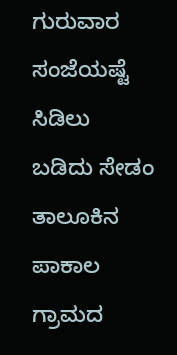ಗುರುವಾರ ಸಂಜೆಯಷ್ಟೆ ಸಿಡಿಲು ಬಡಿದು ಸೇಡಂ ತಾಲೂಕಿನ ಪಾಕಾಲ ಗ್ರಾಮದ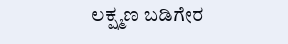ಲಕ್ಷ್ಮಣ ಬಡಿಗೇರ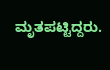ಮೃತಪಟ್ಟಿದ್ದರು.